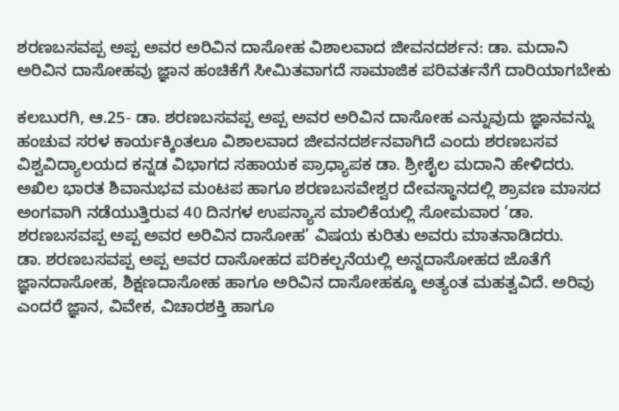ಶರಣಬಸವಪ್ಪ ಅಪ್ಪ ಅವರ ಅರಿವಿನ ದಾಸೋಹ ವಿಶಾಲವಾದ ಜೀವನದರ್ಶನ: ಡಾ. ಮದಾನಿ
ಅರಿವಿನ ದಾಸೋಹವು ಜ್ಞಾನ ಹಂಚಿಕೆಗೆ ಸೀಮಿತವಾಗದೆ ಸಾಮಾಜಿಕ ಪರಿವರ್ತನೆಗೆ ದಾರಿಯಾಗಬೇಕು

ಕಲಬುರಗಿ, ಆ.25- ಡಾ. ಶರಣಬಸವಪ್ಪ ಅಪ್ಪ ಅವರ ಅರಿವಿನ ದಾಸೋಹ ಎನ್ನುವುದು ಜ್ಞಾನವನ್ನು ಹಂಚುವ ಸರಳ ಕಾರ್ಯಕ್ಕಿಂತಲೂ ವಿಶಾಲವಾದ ಜೀವನದರ್ಶನವಾಗಿದೆ ಎಂದು ಶರಣಬಸವ ವಿಶ್ವವಿದ್ಯಾಲಯದ ಕನ್ನಡ ವಿಭಾಗದ ಸಹಾಯಕ ಪ್ರಾಧ್ಯಾಪಕ ಡಾ. ಶ್ರೀಶೈಲ ಮದಾನಿ ಹೇಳಿದರು.
ಅಖಿಲ ಭಾರತ ಶಿವಾನುಭವ ಮಂಟಪ ಹಾಗೂ ಶರಣಬಸವೇಶ್ವರ ದೇವಸ್ಥಾನದಲ್ಲಿ ಶ್ರಾವಣ ಮಾಸದ ಅಂಗವಾಗಿ ನಡೆಯುತ್ತಿರುವ 40 ದಿನಗಳ ಉಪನ್ಯಾಸ ಮಾಲಿಕೆಯಲ್ಲಿ ಸೋಮವಾರ ‘ಡಾ. ಶರಣಬಸವಪ್ಪ ಅಪ್ಪ ಅವರ ಅರಿವಿನ ದಾಸೋಹ’ ವಿಷಯ ಕುರಿತು ಅವರು ಮಾತನಾಡಿದರು.
ಡಾ. ಶರಣಬಸವಪ್ಪ ಅಪ್ಪ ಅವರ ದಾಸೋಹದ ಪರಿಕಲ್ಪನೆಯಲ್ಲಿ ಅನ್ನದಾಸೋಹದ ಜೊತೆಗೆ ಜ್ಞಾನದಾಸೋಹ, ಶಿಕ್ಷಣದಾಸೋಹ ಹಾಗೂ ಅರಿವಿನ ದಾಸೋಹಕ್ಕೂ ಅತ್ಯಂತ ಮಹತ್ವವಿದೆ. ಅರಿವು ಎಂದರೆ ಜ್ಞಾನ, ವಿವೇಕ, ವಿಚಾರಶಕ್ತಿ ಹಾಗೂ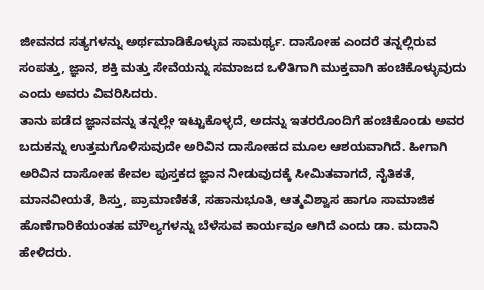ಜೀವನದ ಸತ್ಯಗಳನ್ನು ಅರ್ಥಮಾಡಿಕೊಳ್ಳುವ ಸಾಮರ್ಥ್ಯ. ದಾಸೋಹ ಎಂದರೆ ತನ್ನಲ್ಲಿರುವ ಸಂಪತ್ತು, ಜ್ಞಾನ, ಶಕ್ತಿ ಮತ್ತು ಸೇವೆಯನ್ನು ಸಮಾಜದ ಒಳಿತಿಗಾಗಿ ಮುಕ್ತವಾಗಿ ಹಂಚಿಕೊಳ್ಳುವುದು ಎಂದು ಅವರು ವಿವರಿಸಿದರು.
ತಾನು ಪಡೆದ ಜ್ಞಾನವನ್ನು ತನ್ನಲ್ಲೇ ಇಟ್ಟುಕೊಳ್ಳದೆ, ಅದನ್ನು ಇತರರೊಂದಿಗೆ ಹಂಚಿಕೊಂಡು ಅವರ ಬದುಕನ್ನು ಉತ್ತಮಗೊಳಿಸುವುದೇ ಅರಿವಿನ ದಾಸೋಹದ ಮೂಲ ಆಶಯವಾಗಿದೆ. ಹೀಗಾಗಿ ಅರಿವಿನ ದಾಸೋಹ ಕೇವಲ ಪುಸ್ತಕದ ಜ್ಞಾನ ನೀಡುವುದಕ್ಕೆ ಸೀಮಿತವಾಗದೆ, ನೈತಿಕತೆ, ಮಾನವೀಯತೆ, ಶಿಸ್ತು, ಪ್ರಾಮಾಣಿಕತೆ, ಸಹಾನುಭೂತಿ, ಆತ್ಮವಿಶ್ವಾಸ ಹಾಗೂ ಸಾಮಾಜಿಕ ಹೊಣೆಗಾರಿಕೆಯಂತಹ ಮೌಲ್ಯಗಳನ್ನು ಬೆಳೆಸುವ ಕಾರ್ಯವೂ ಆಗಿದೆ ಎಂದು ಡಾ. ಮದಾನಿ ಹೇಳಿದರು.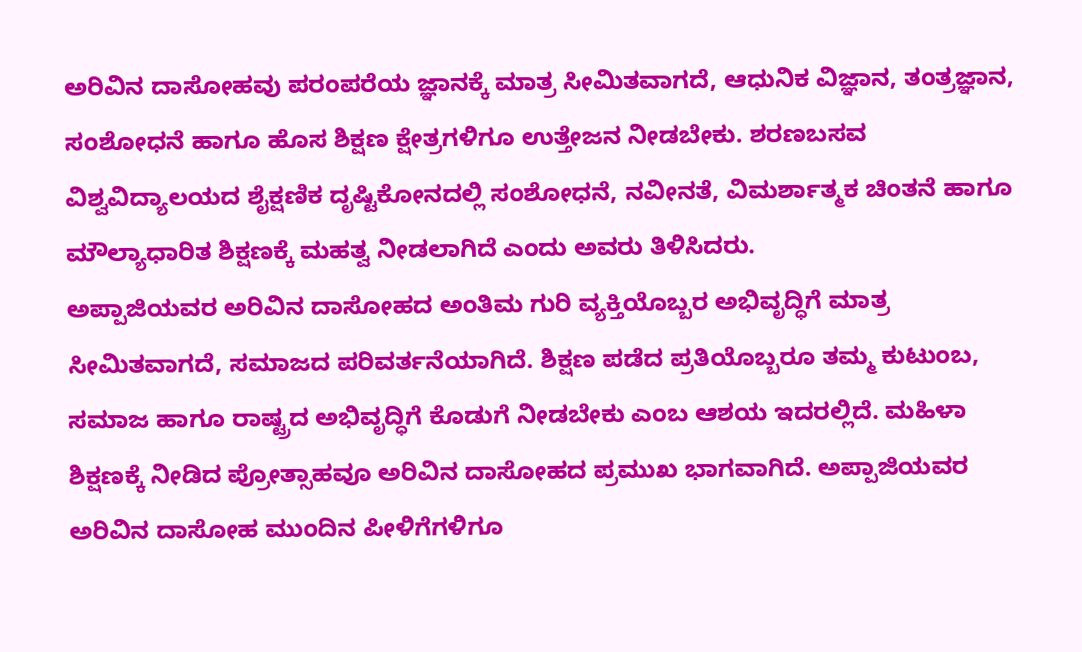ಅರಿವಿನ ದಾಸೋಹವು ಪರಂಪರೆಯ ಜ್ಞಾನಕ್ಕೆ ಮಾತ್ರ ಸೀಮಿತವಾಗದೆ, ಆಧುನಿಕ ವಿಜ್ಞಾನ, ತಂತ್ರಜ್ಞಾನ, ಸಂಶೋಧನೆ ಹಾಗೂ ಹೊಸ ಶಿಕ್ಷಣ ಕ್ಷೇತ್ರಗಳಿಗೂ ಉತ್ತೇಜನ ನೀಡಬೇಕು. ಶರಣಬಸವ ವಿಶ್ವವಿದ್ಯಾಲಯದ ಶೈಕ್ಷಣಿಕ ದೃಷ್ಟಿಕೋನದಲ್ಲಿ ಸಂಶೋಧನೆ, ನವೀನತೆ, ವಿಮರ್ಶಾತ್ಮಕ ಚಿಂತನೆ ಹಾಗೂ ಮೌಲ್ಯಾಧಾರಿತ ಶಿಕ್ಷಣಕ್ಕೆ ಮಹತ್ವ ನೀಡಲಾಗಿದೆ ಎಂದು ಅವರು ತಿಳಿಸಿದರು.
ಅಪ್ಪಾಜಿಯವರ ಅರಿವಿನ ದಾಸೋಹದ ಅಂತಿಮ ಗುರಿ ವ್ಯಕ್ತಿಯೊಬ್ಬರ ಅಭಿವೃದ್ಧಿಗೆ ಮಾತ್ರ ಸೀಮಿತವಾಗದೆ, ಸಮಾಜದ ಪರಿವರ್ತನೆಯಾಗಿದೆ. ಶಿಕ್ಷಣ ಪಡೆದ ಪ್ರತಿಯೊಬ್ಬರೂ ತಮ್ಮ ಕುಟುಂಬ, ಸಮಾಜ ಹಾಗೂ ರಾಷ್ಟ್ರದ ಅಭಿವೃದ್ಧಿಗೆ ಕೊಡುಗೆ ನೀಡಬೇಕು ಎಂಬ ಆಶಯ ಇದರಲ್ಲಿದೆ. ಮಹಿಳಾ ಶಿಕ್ಷಣಕ್ಕೆ ನೀಡಿದ ಪ್ರೋತ್ಸಾಹವೂ ಅರಿವಿನ ದಾಸೋಹದ ಪ್ರಮುಖ ಭಾಗವಾಗಿದೆ. ಅಪ್ಪಾಜಿಯವರ ಅರಿವಿನ ದಾಸೋಹ ಮುಂದಿನ ಪೀಳಿಗೆಗಳಿಗೂ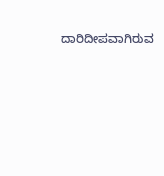ದಾರಿದೀಪವಾಗಿರುವ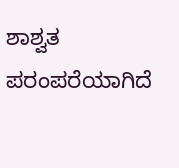ಶಾಶ್ವತ ಪರಂಪರೆಯಾಗಿದೆ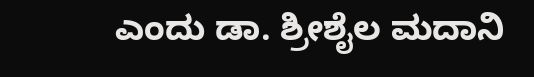ಎಂದು ಡಾ. ಶ್ರೀಶೈಲ ಮದಾನಿ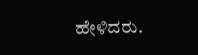ಹೇಳಿದರು.